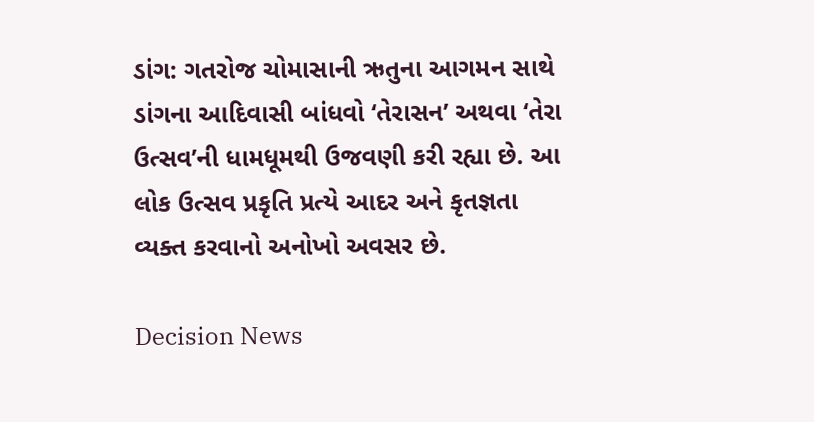ડાંગ: ગતરોજ ચોમાસાની ઋતુના આગમન સાથે ડાંગના આદિવાસી બાંધવો ‘તેરાસન’ અથવા ‘તેરા ઉત્સવ’ની ધામધૂમથી ઉજવણી કરી રહ્યા છે. આ લોક ઉત્સવ પ્રકૃતિ પ્રત્યે આદર અને કૃતજ્ઞતા વ્યક્ત કરવાનો અનોખો અવસર છે.

Decision News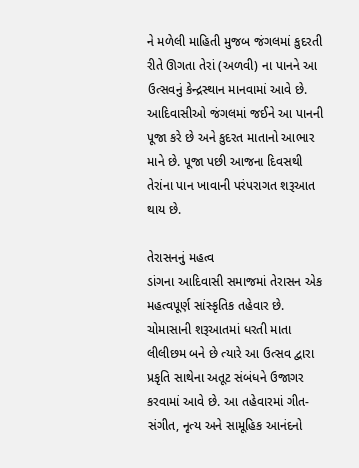ને મળેલી માહિતી મુજબ જંગલમાં કુદરતી રીતે ઊગતા તેરાં (અળવી) ના પાનને આ ઉત્સવનું કેન્દ્રસ્થાન માનવામાં આવે છે. આદિવાસીઓ જંગલમાં જઈને આ પાનની પૂજા કરે છે અને કુદરત માતાનો આભાર માને છે. પૂજા પછી આજના દિવસથી તેરાંના પાન ખાવાની પરંપરાગત શરૂઆત થાય છે.

તેરાસનનું મહત્વ
ડાંગના આદિવાસી સમાજમાં તેરાસન એક મહત્વપૂર્ણ સાંસ્કૃતિક તહેવાર છે. ચોમાસાની શરૂઆતમાં ધરતી માતા લીલીછમ બને છે ત્યારે આ ઉત્સવ દ્વારા પ્રકૃતિ સાથેના અતૂટ સંબંધને ઉજાગર કરવામાં આવે છે. આ તહેવારમાં ગીત-સંગીત, નૃત્ય અને સામૂહિક આનંદનો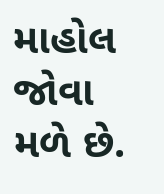માહોલ જોવા મળે છે.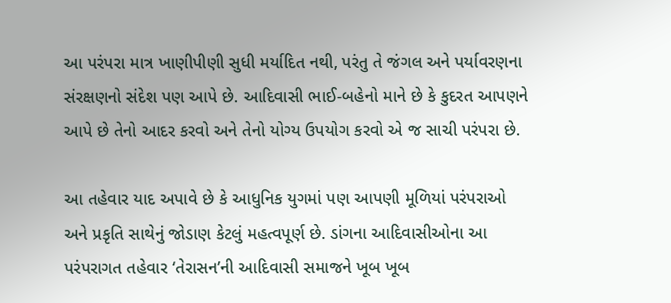આ પરંપરા માત્ર ખાણીપીણી સુધી મર્યાદિત નથી, પરંતુ તે જંગલ અને પર્યાવરણના સંરક્ષણનો સંદેશ પણ આપે છે. આદિવાસી ભાઈ-બહેનો માને છે કે કુદરત આપણને આપે છે તેનો આદર કરવો અને તેનો યોગ્ય ઉપયોગ કરવો એ જ સાચી પરંપરા છે.

આ તહેવાર યાદ અપાવે છે કે આધુનિક યુગમાં પણ આપણી મૂળિયાં પરંપરાઓ અને પ્રકૃતિ સાથેનું જોડાણ કેટલું મહત્વપૂર્ણ છે. ડાંગના આદિવાસીઓના આ પરંપરાગત તહેવાર ‘તેરાસન’ની આદિવાસી સમાજને ખૂબ ખૂબ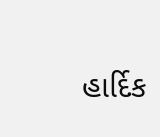હાર્દિક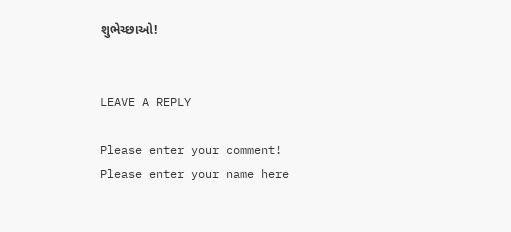શુભેચ્છાઓ!


LEAVE A REPLY

Please enter your comment!
Please enter your name here